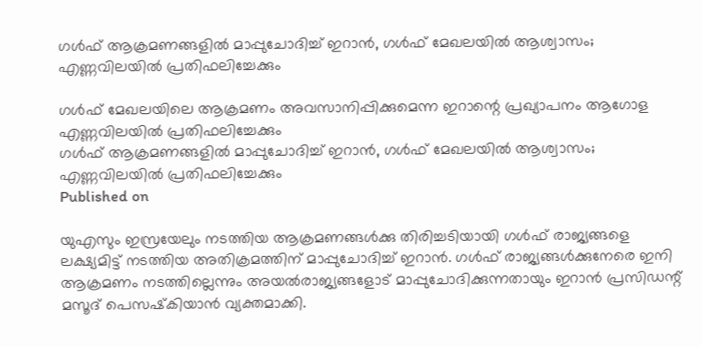ഗള്‍ഫ് ആക്രമണങ്ങളില്‍ മാപ്പുചോദിച്ച് ഇറാന്‍, ഗള്‍ഫ് മേഖലയില്‍ ആശ്വാസം; എണ്ണവിലയില്‍ പ്രതിഫലിച്ചേക്കും

ഗള്‍ഫ് മേഖലയിലെ ആക്രമണം അവസാനിപ്പിക്കുമെന്ന ഇറാന്റെ പ്രഖ്യാപനം ആഗോള എണ്ണവിലയില്‍ പ്രതിഫലിച്ചേക്കും
ഗള്‍ഫ് ആക്രമണങ്ങളില്‍ മാപ്പുചോദിച്ച് ഇറാന്‍, ഗള്‍ഫ് മേഖലയില്‍ ആശ്വാസം; എണ്ണവിലയില്‍ പ്രതിഫലിച്ചേക്കും
Published on

യുഎസും ഇസ്രയേലും നടത്തിയ ആക്രമണങ്ങള്‍ക്കു തിരിച്ചടിയായി ഗള്‍ഫ് രാജ്യങ്ങളെ ലക്ഷ്യമിട്ട് നടത്തിയ അതിക്രമത്തിന് മാപ്പുചോദിച്ച് ഇറാന്‍. ഗള്‍ഫ് രാജ്യങ്ങള്‍ക്കുനേരെ ഇനി ആക്രമണം നടത്തില്ലെന്നും അയല്‍രാജ്യങ്ങളോട് മാപ്പുചോദിക്കുന്നതായും ഇറാന്‍ പ്രസിഡന്റ് മസൂദ് പെസഷ്‌കിയാന്‍ വ്യക്തമാക്കി.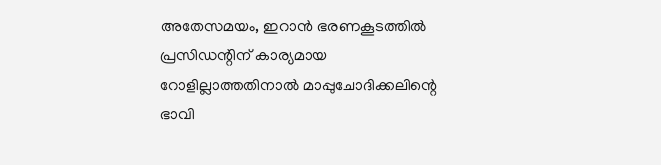അതേസമയം, ഇറാന്‍ ഭരണകൂടത്തില്‍ പ്രസിഡന്റിന് കാര്യമായ റോളില്ലാത്തതിനാല്‍ മാപ്പുചോദിക്കലിന്റെ ഭാവി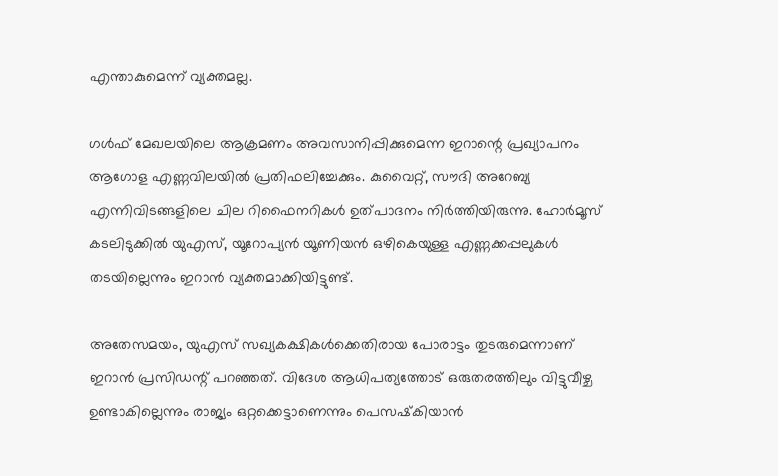എന്താകുമെന്ന് വ്യക്തമല്ല.

ഗള്‍ഫ് മേഖലയിലെ ആക്രമണം അവസാനിപ്പിക്കുമെന്ന ഇറാന്റെ പ്രഖ്യാപനം ആഗോള എണ്ണവിലയില്‍ പ്രതിഫലിച്ചേക്കും. കുവൈറ്റ്, സൗദി അറേബ്യ എന്നിവിടങ്ങളിലെ ചില റിഫൈനറികള്‍ ഉത്പാദനം നിര്‍ത്തിയിരുന്നു. ഹോര്‍മൂസ് കടലിടുക്കില്‍ യുഎസ്, യൂറോപ്യന്‍ യൂണിയന്‍ ഒഴികെയുള്ള എണ്ണക്കപ്പലുകള്‍ തടയില്ലെന്നും ഇറാന്‍ വ്യക്തമാക്കിയിട്ടുണ്ട്.

അതേസമയം, യുഎസ് സഖ്യകക്ഷികള്‍ക്കെതിരായ പോരാട്ടം തുടരുമെന്നാണ് ഇറാന്‍ പ്രസിഡന്റ് പറഞ്ഞത്. വിദേശ ആധിപത്യത്തോട് ഒരുതരത്തിലും വിട്ടുവീഴ്ച ഉണ്ടാകില്ലെന്നും രാജ്യം ഒറ്റക്കെട്ടാണെന്നും പെസഷ്‌കിയാന്‍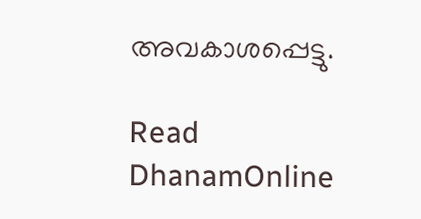അവകാശപ്പെട്ടു.

Read DhanamOnline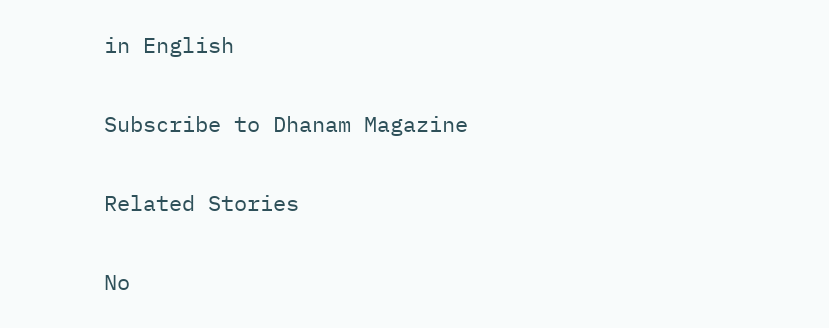in English

Subscribe to Dhanam Magazine

Related Stories

No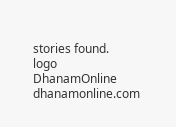stories found.
logo
DhanamOnline
dhanamonline.com